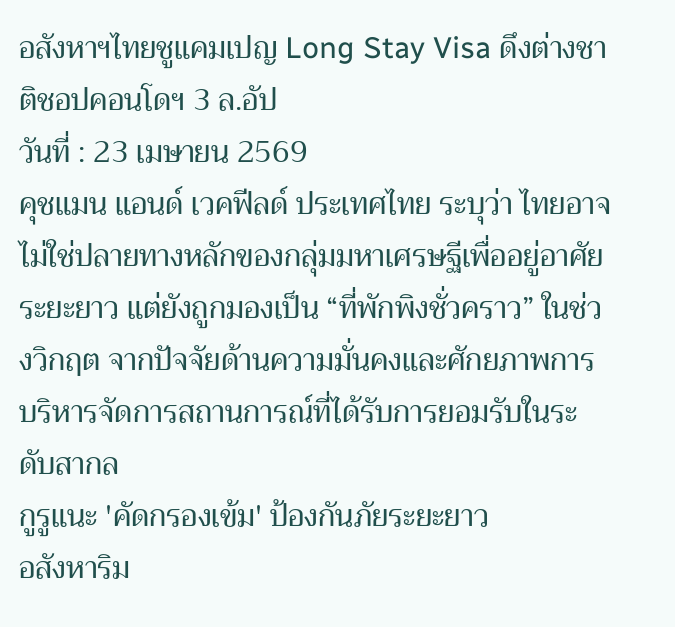อสังหาฯไทยชูแคมเปญ Long Stay Visa ดึงต่างชาติชอปคอนโดฯ 3 ล.อัป
วันที่ : 23 เมษายน 2569
คุชแมน แอนด์ เวคฟีลด์ ประเทศไทย ระบุว่า ไทยอาจไม่ใช่ปลายทางหลักของกลุ่มมหาเศรษฐีเพื่ออยู่อาศัยระยะยาว แต่ยังถูกมองเป็น “ที่พักพิงชั่วคราว” ในช่วงวิกฤต จากปัจจัยด้านความมั่นคงและศักยภาพการบริหารจัดการสถานการณ์ที่ได้รับการยอมรับในระดับสากล
กูรูแนะ 'คัดกรองเข้ม' ป้องกันภัยระยะยาว
อสังหาริม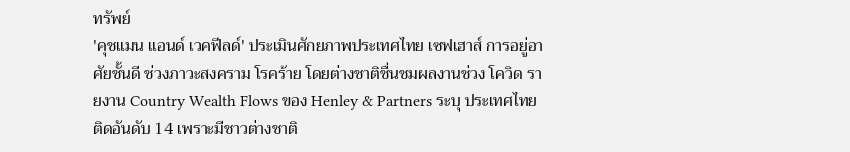ทรัพย์
'คุชแมน แอนด์ เวคฟีลด์' ประเมินศักยภาพประเทศไทย เซฟเฮาส์ การอยู่อาศัยชั้นดี ช่วงภาวะสงคราม โรคร้าย โดยต่างชาติชื่นชมผลงานช่วง โควิด รายงาน Country Wealth Flows ของ Henley & Partners ระบุ ประเทศไทย ติดอันดับ 14 เพราะมีชาวต่างชาติ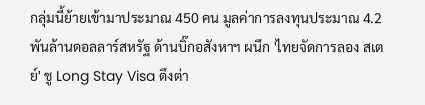กลุ่มนี้ย้ายเข้ามาประมาณ 450 คน มูลค่าการลงทุนประมาณ 4.2 พันล้านดอลลาร์สหรัฐ ด้านบิ๊กอสังหาฯ ผนึก 'ไทยจัดการลอง สเตย์' ชู Long Stay Visa ดึงต่า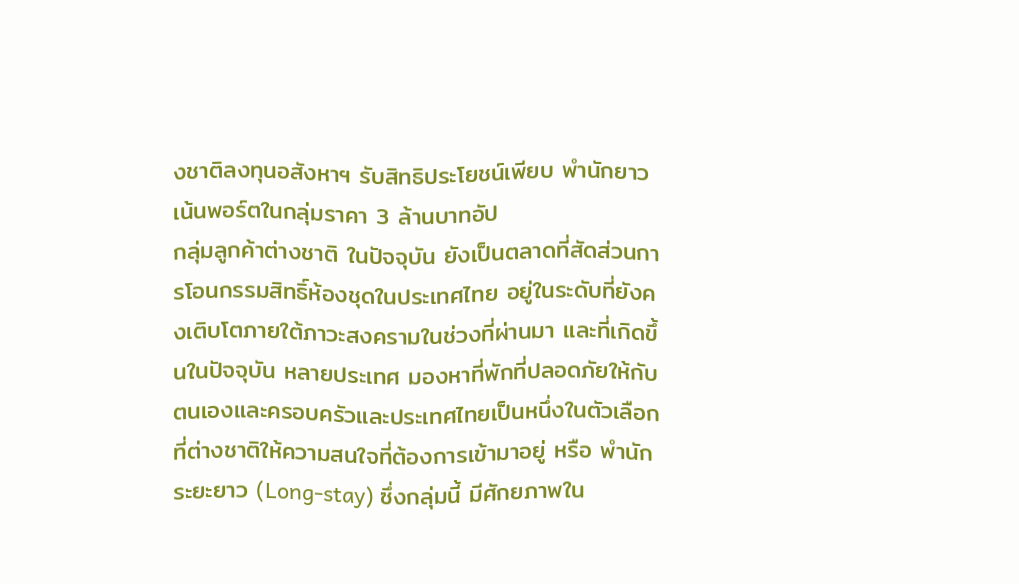งชาติลงทุนอสังหาฯ รับสิทธิประโยชน์เพียบ พำนักยาว เน้นพอร์ตในกลุ่มราคา 3 ล้านบาทอัป
กลุ่มลูกค้าต่างชาติ ในปัจจุบัน ยังเป็นตลาดที่สัดส่วนการโอนกรรมสิทธิ์ห้องชุดในประเทศไทย อยู่ในระดับที่ยังคงเติบโตภายใต้ภาวะสงครามในช่วงที่ผ่านมา และที่เกิดขึ้นในปัจจุบัน หลายประเทศ มองหาที่พักที่ปลอดภัยให้กับตนเองและครอบครัวและประเทศไทยเป็นหนึ่งในตัวเลือกที่ต่างชาติให้ความสนใจที่ต้องการเข้ามาอยู่ หรือ พำนักระยะยาว (Long-stay) ซึ่งกลุ่มนี้ มีศักยภาพใน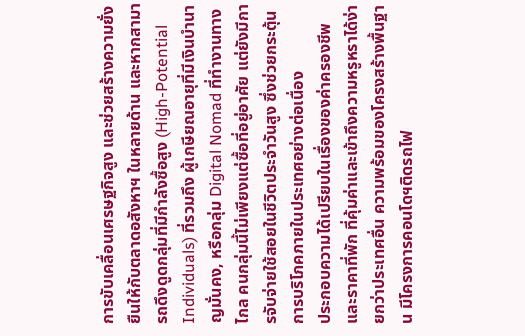การขับเคลื่อนเศรษฐกิจสูง และช่วยสร้างความยั่งยืนให้กับตลาดอสังหาฯ ในหลายด้าน และหากสามารถดึงดูดกลุ่มที่มีกำลังซื้อสูง (High-Potential Individuals) ที่รวมถึง ผู้เกษียณอายุที่มีเงินบำนาญมั่นคง, หรือกลุ่ม Digital Nomad ที่ทำงานทางไกล คนกลุ่มนี้ไม่เพียงแต่ซื้อที่อยู่อาศัย แต่ยังมีการจับจ่ายใช้สอยในชีวิตประจำวันสูง ซึ่งช่วยกระตุ้นการบริโภคภายในประเทศอย่างต่อเนื่อง
ประกอบความได้เปรียบในเรื่องของค่าครองชีพและราคาที่พัก ที่คุ้มค่าและเข้าถึงความหรูหราได้ง่ายกว่าประเทศอื่น ความพร้อมของโครงสร้างพื้นฐาน มีโครงการคอนโดฯติดรถไฟ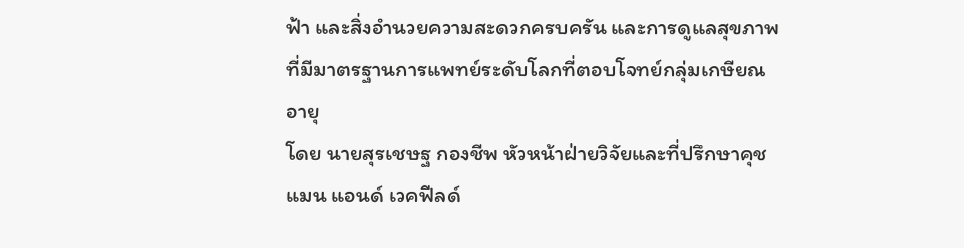ฟ้า และสิ่งอำนวยความสะดวกครบครัน และการดูแลสุขภาพ ที่มีมาตรฐานการแพทย์ระดับโลกที่ตอบโจทย์กลุ่มเกษียณอายุ
โดย นายสุรเชษฐ กองชีพ หัวหน้าฝ่ายวิจัยและที่ปรึกษาคุชแมน แอนด์ เวคฟีลด์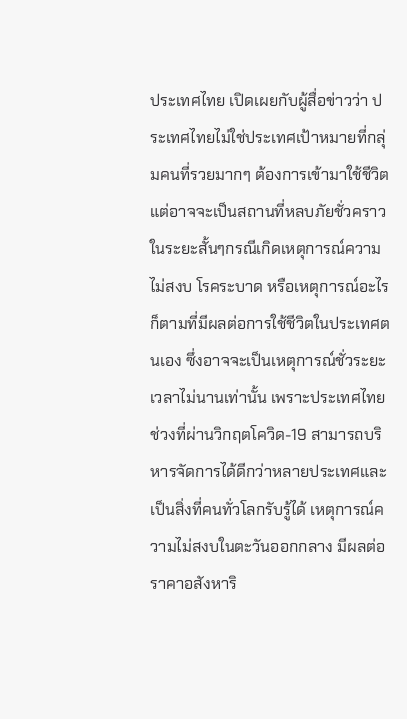ประเทศไทย เปิดเผยกับผู้สื่อข่าวว่า ประเทศไทยไม่ใช่ประเทศเป้าหมายที่กลุ่มคนที่รวยมากๆ ต้องการเข้ามาใช้ชีวิต แต่อาจจะเป็นสถานที่หลบภัยชั่วคราวในระยะสั้นๆกรณีเกิดเหตุการณ์ความไม่สงบ โรคระบาด หรือเหตุการณ์อะไรก็ตามที่มีผลต่อการใช้ชีวิตในประเทศตนเอง ซึ่งอาจจะเป็นเหตุการณ์ชั่วระยะเวลาไม่นานเท่านั้น เพราะประเทศไทยช่วงที่ผ่านวิกฤตโควิด-19 สามารถบริหารจัดการได้ดีกว่าหลายประเทศและเป็นสิ่งที่คนทั่วโลกรับรู้ได้ เหตุการณ์ความไม่สงบในตะวันออกกลาง มีผลต่อราคาอสังหาริ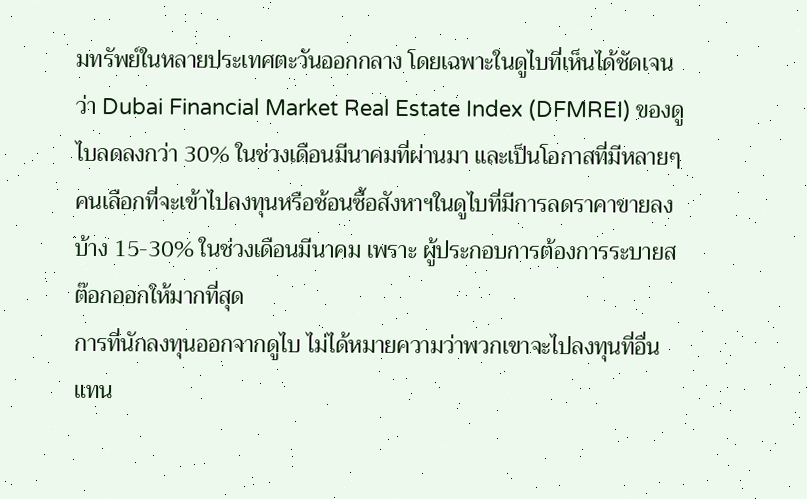มทรัพย์ในหลายประเทศตะวันออกกลาง โดยเฉพาะในดูไบที่เห็นได้ชัดเจนว่า Dubai Financial Market Real Estate Index (DFMREI) ของดูไบลดลงกว่า 30% ในช่วงเดือนมีนาคมที่ผ่านมา และเป็นโอกาสที่มีหลายๆคนเลือกที่จะเข้าไปลงทุนหรือช้อนซื้อสังหาฯในดูไบที่มีการลดราคาขายลงบ้าง 15-30% ในช่วงเดือนมีนาคม เพราะ ผู้ประกอบการต้องการระบายสต๊อกออกให้มากที่สุด
การที่นักลงทุนออกจากดูไบ ไม่ได้หมายความว่าพวกเขาจะไปลงทุนที่อื่นแทน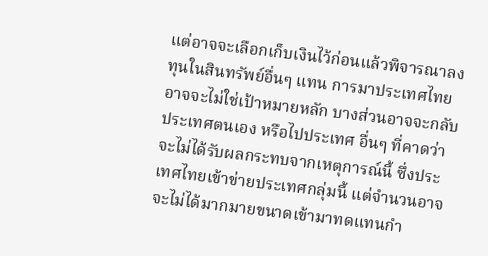แต่อาจจะเลือกเก็บเงินไว้ก่อนแล้วพิจารณาลงทุนในสินทรัพย์อื่นๆ แทน การมาประเทศไทยอาจจะไม่ใช่เป้าหมายหลัก บางส่วนอาจจะกลับประเทศตนเอง หรือไปประเทศ อื่นๆ ที่คาดว่าจะไม่ได้รับผลกระทบจากเหตุการณ์นี้ ซึ่งประเทศไทยเข้าข่ายประเทศกลุ่มนี้ แต่จำนวนอาจจะไม่ได้มากมายขนาดเข้ามาทดแทนกำ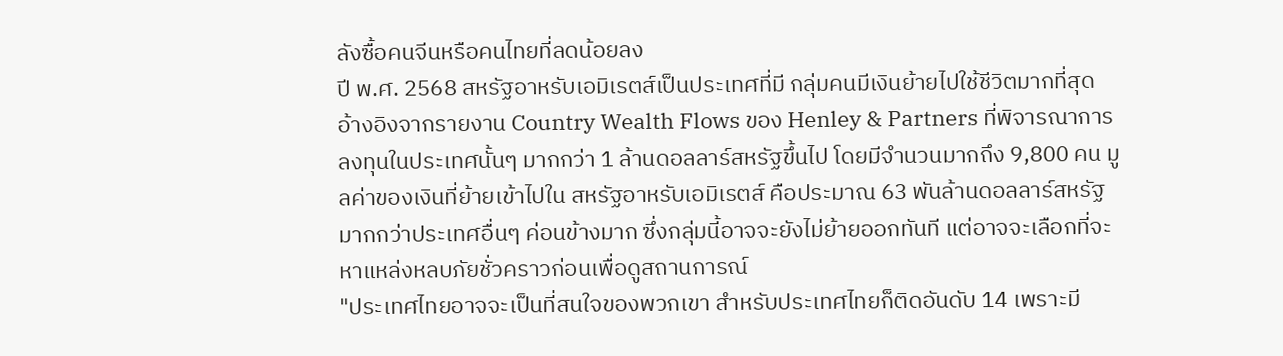ลังซื้อคนจีนหรือคนไทยที่ลดน้อยลง
ปี พ.ศ. 2568 สหรัฐอาหรับเอมิเรตส์เป็นประเทศที่มี กลุ่มคนมีเงินย้ายไปใช้ชีวิตมากที่สุด อ้างอิงจากรายงาน Country Wealth Flows ของ Henley & Partners ที่พิจารณาการ ลงทุนในประเทศนั้นๆ มากกว่า 1 ล้านดอลลาร์สหรัฐขึ้นไป โดยมีจำนวนมากถึง 9,800 คน มูลค่าของเงินที่ย้ายเข้าไปใน สหรัฐอาหรับเอมิเรตส์ คือประมาณ 63 พันล้านดอลลาร์สหรัฐ มากกว่าประเทศอื่นๆ ค่อนข้างมาก ซึ่งกลุ่มนี้อาจจะยังไม่ย้ายออกทันที แต่อาจจะเลือกที่จะหาแหล่งหลบภัยชั่วคราวก่อนเพื่อดูสถานการณ์
"ประเทศไทยอาจจะเป็นที่สนใจของพวกเขา สำหรับประเทศไทยก็ติดอันดับ 14 เพราะมี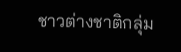ชาวต่างชาติกลุ่ม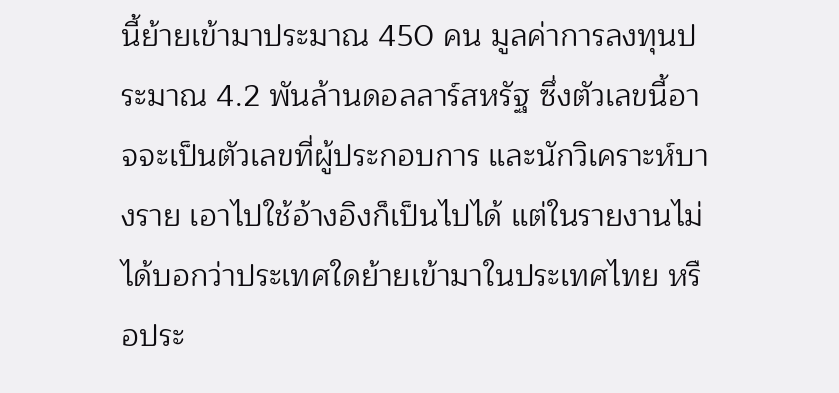นี้ย้ายเข้ามาประมาณ 450 คน มูลค่าการลงทุนประมาณ 4.2 พันล้านดอลลาร์สหรัฐ ซึ่งตัวเลขนี้อาจจะเป็นตัวเลขที่ผู้ประกอบการ และนักวิเคราะห์บางราย เอาไปใช้อ้างอิงก็เป็นไปได้ แต่ในรายงานไม่ได้บอกว่าประเทศใดย้ายเข้ามาในประเทศไทย หรือประ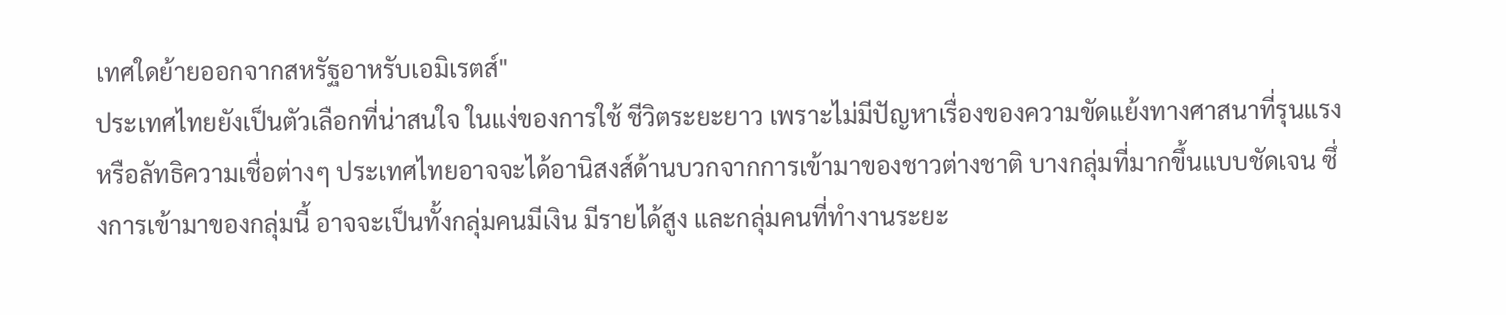เทศใดย้ายออกจากสหรัฐอาหรับเอมิเรตส์"
ประเทศไทยยังเป็นตัวเลือกที่น่าสนใจ ในแง่ของการใช้ ชีวิตระยะยาว เพราะไม่มีปัญหาเรื่องของความขัดแย้งทางศาสนาที่รุนแรง หรือลัทธิความเชื่อต่างๆ ประเทศไทยอาจจะได้อานิสงส์ด้านบวกจากการเข้ามาของชาวต่างชาติ บางกลุ่มที่มากขึ้นแบบชัดเจน ซึ่งการเข้ามาของกลุ่มนี้ อาจจะเป็นทั้งกลุ่มคนมีเงิน มีรายได้สูง และกลุ่มคนที่ทำงานระยะ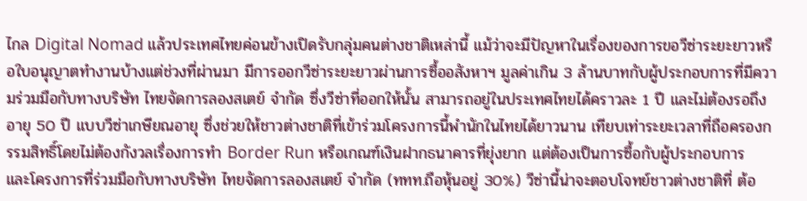ไกล Digital Nomad แล้วประเทศไทยค่อนข้างเปิดรับกลุ่มคนต่างชาติเหล่านี้ แม้ว่าจะมีปัญหาในเรื่องของการขอวีซ่าระยะยาวหรือใบอนุญาตทำงานบ้างแต่ช่วงที่ผ่านมา มีการออกวีซ่าระยะยาวผ่านการซื้ออสังหาฯ มูลค่าเกิน 3 ล้านบาทกับผู้ประกอบการที่มีความร่วมมือกับทางบริษัท ไทยจัดการลองสเตย์ จำกัด ซึ่งวีซ่าที่ออกให้นั้น สามารถอยู่ในประเทศไทยได้คราวละ 1 ปี และไม่ต้องรอถึงอายุ 50 ปี แบบวีซ่าเกษียณอายุ ซึ่งช่วยให้ชาวต่างชาติที่เข้าร่วมโครงการนี้พำนักในไทยได้ยาวนาน เทียบเท่าระยะเวลาที่ถือครองกรรมสิทธิ์โดยไม่ต้องกังวลเรื่องการทำ Border Run หรือเกณฑ์เงินฝากธนาคารที่ยุ่งยาก แต่ต้องเป็นการซื้อกับผู้ประกอบการ และโครงการที่ร่วมมือกับทางบริษัท ไทยจัดการลองสเตย์ จำกัด (ททท.ถือหุ้นอยู่ 30%) วีซ่านี้น่าจะตอบโจทย์ชาวต่างชาติที่ ต้อ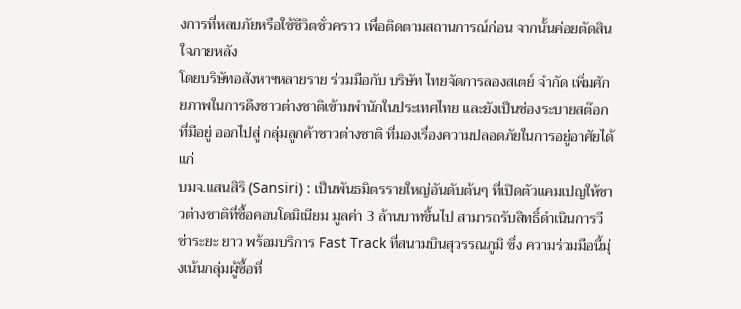งการที่หลบภัยหรือใช้ชีวิตชั่วคราว เพื่อติดตามสถานการณ์ก่อน จากนั้นค่อยตัดสินใจภายหลัง
โดยบริษัทอสังหาฯหลายราย ร่วมมือกับ บริษัท ไทยจัดการลองสเตย์ จำกัด เพิ่มศักยภาพในการดึงชาวต่างชาติเข้ามพำนักในประเทศไทย และยังเป็นช่องระบายสต๊อกที่มีอยู่ ออกไปสู่ กลุ่มลูกค้าชาวต่างชาติ ที่มองเรื่องความปลอดภัยในการอยู่อาศัยได้แก่
บมจ.แสนสิริ (Sansiri) : เป็นพันธมิตรรายใหญ่อันดับต้นๆ ที่เปิดตัวแคมเปญให้ชาวต่างชาติที่ซื้อคอนโดมิเนียม มูลค่า 3 ล้านบาทขึ้นไป สามารถรับสิทธิ์ดำเนินการวีซ่าระยะ ยาว พร้อมบริการ Fast Track ที่สนามบินสุวรรณภูมิ ซึ่ง ความร่วมมือนี้มุ่งเน้นกลุ่มผู้ซื้อที่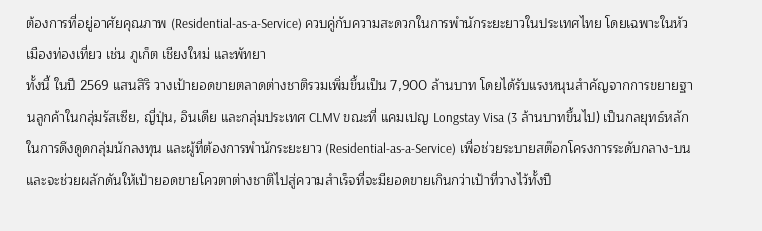ต้องการที่อยู่อาศัยคุณภาพ (Residential-as-a-Service) ควบคู่กับความสะดวกในการพำนักระยะยาวในประเทศไทย โดยเฉพาะในหัวเมืองท่องเที่ยว เช่น ภูเก็ต เชียงใหม่ และพัทยา
ทั้งนี้ ในปี 2569 แสนสิริ วางเป้ายอดขายตลาดต่างชาติรวมเพิ่มขึ้นเป็น 7,900 ล้านบาท โดยได้รับแรงหนุนสำคัญจากการขยายฐานลูกค้าในกลุ่มรัสเซีย, ญี่ปุ่น, อินเดีย และกลุ่มประเทศ CLMV ขณะที่ แคมเปญ Longstay Visa (3 ล้านบาทขึ้นไป) เป็นกลยุทธ์หลักในการดึงดูดกลุ่มนักลงทุน และผู้ที่ต้องการพำนักระยะยาว (Residential-as-a-Service) เพื่อช่วยระบายสต๊อกโครงการระดับกลาง-บน และจะช่วยผลักดันให้เป้ายอดขายโควตาต่างชาติไปสู่ความสำเร็จที่จะมียอดขายเกินกว่าเป้าที่วางไว้ทั้งปี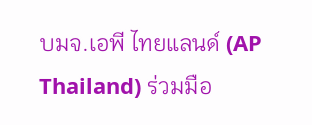บมจ.เอพี ไทยแลนด์ (AP Thailand) ร่วมมือ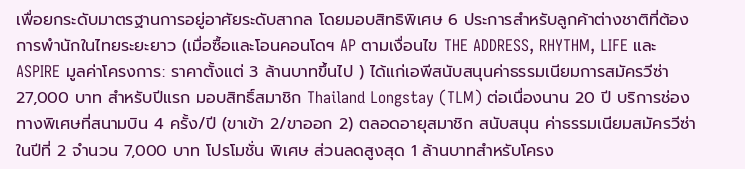เพื่อยกระดับมาตรฐานการอยู่อาศัยระดับสากล โดยมอบสิทธิพิเศษ 6 ประการสำหรับลูกค้าต่างชาติที่ต้องการพำนักในไทยระยะยาว (เมื่อซื้อและโอนคอนโดฯ AP ตามเงื่อนไข THE ADDRESS, RHYTHM, LIFE และ ASPIRE มูลค่าโครงการ: ราคาตั้งแต่ 3 ล้านบาทขึ้นไป ) ได้แก่เอพีสนับสนุนค่าธรรมเนียมการสมัครวีซ่า 27,000 บาท สำหรับปีแรก มอบสิทธิ์สมาชิก Thailand Longstay (TLM) ต่อเนื่องนาน 20 ปี บริการช่องทางพิเศษที่สนามบิน 4 ครั้ง/ปี (ขาเข้า 2/ขาออก 2) ตลอดอายุสมาชิก สนับสนุน ค่าธรรมเนียมสมัครวีซ่าในปีที่ 2 จำนวน 7,000 บาท โปรโมชั่น พิเศษ ส่วนลดสูงสุด 1 ล้านบาทสำหรับโครง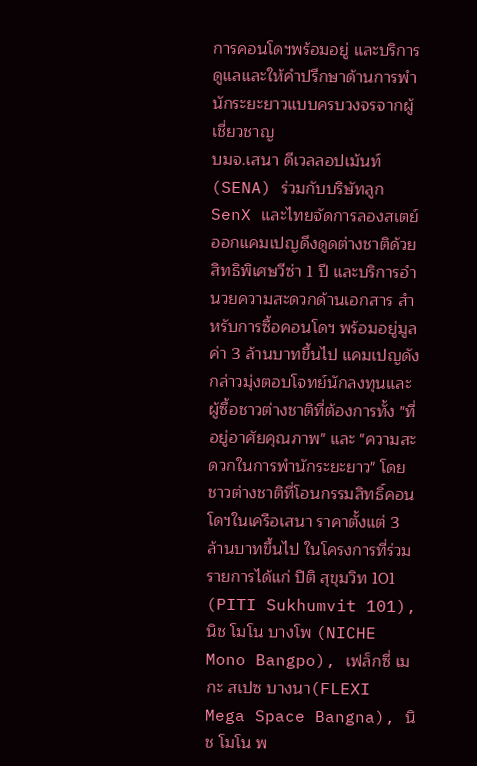การคอนโดฯพร้อมอยู่ และบริการดูแลและให้คำปรึกษาด้านการพำนักระยะยาวแบบครบวงจรจากผู้เชี่ยวชาญ
บมจ.เสนา ดีเวลลอปเม้นท์ (SENA) ร่วมกับบริษัทลูก SenX และไทยจัดการลองสเตย์ ออกแคมเปญดึงดูดต่างชาติด้วยสิทธิพิเศษวีซ่า 1 ปี และบริการอำนวยความสะดวกด้านเอกสาร สำหรับการซื้อคอนโดฯ พร้อมอยู่มูลค่า 3 ล้านบาทขึ้นไป แคมเปญดังกล่าวมุ่งตอบโจทย์นักลงทุนและผู้ซื้อชาวต่างชาติที่ต้องการทั้ง "ที่อยู่อาศัยคุณภาพ" และ "ความสะดวกในการพำนักระยะยาว" โดยชาวต่างชาติที่โอนกรรมสิทธิ์คอนโดฯในเครือเสนา ราคาตั้งแต่ 3 ล้านบาทขึ้นไป ในโครงการที่ร่วมรายการได้แก่ ปิติ สุขุมวิท 101 (PITI Sukhumvit 101), นิช โมโน บางโพ (NICHE Mono Bangpo), เฟล็กซี่ เมกะ สเปซ บางนา(FLEXI Mega Space Bangna), นิช โมโน พ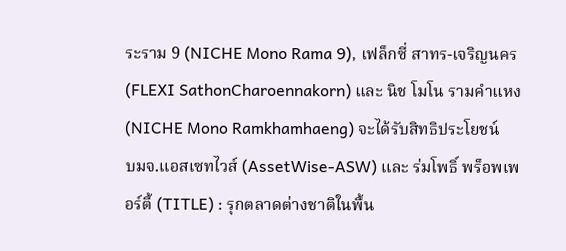ระราม 9 (NICHE Mono Rama 9), เฟล็กซี่ สาทร-เจริญนคร (FLEXI SathonCharoennakorn) และ นิช โมโน รามคำแหง (NICHE Mono Ramkhamhaeng) จะได้รับสิทธิประโยชน์
บมจ.แอสเซทไวส์ (AssetWise-ASW) และ ร่มโพธิ์ พร็อพเพอร์ตี้ (TITLE) : รุกตลาดต่างชาติในพื้น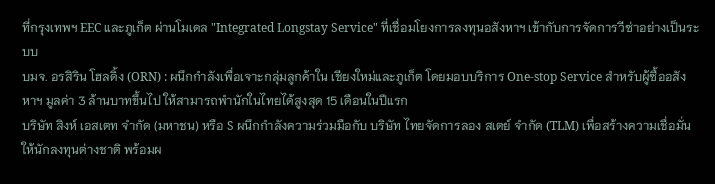ที่กรุงเทพฯ EEC และภูเก็ต ผ่านโมเดล "Integrated Longstay Service" ที่เชื่อมโยงการลงทุนอสังหาฯ เข้ากับการจัดการวีซ่าอย่างเป็นระบบ
บมจ. อรสิริน โฮลดิ้ง (ORN) : ผนึกกำลังเพื่อเจาะกลุ่มลูกค้าใน เชียงใหม่และภูเก็ต โดยมอบบริการ One-stop Service สำหรับผู้ซื้ออสังหาฯ มูลค่า 3 ล้านบาทขึ้นไป ให้สามารถพำนักในไทยได้สูงสุด 15 เดือนในปีแรก
บริษัท สิงห์ เอสเตท จำกัด (มหาชน) หรือ S ผนึกกำลังความร่วมมือกับ บริษัท ไทยจัดการลอง สเตย์ จำกัด (TLM) เพื่อสร้างความเชื่อมั่นให้นักลงทุนต่างชาติ พร้อมผ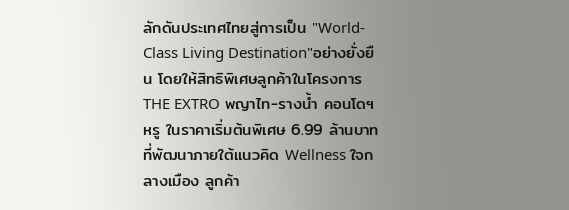ลักดันประเทศไทยสู่การเป็น "World-Class Living Destination"อย่างยั่งยืน โดยให้สิทธิพิเศษลูกค้าในโครงการ THE EXTRO พญาไท-รางน้ำ คอนโดฯหรู ในราคาเริ่มต้นพิเศษ 6.99 ล้านบาทที่พัฒนาภายใต้แนวคิด Wellness ใจกลางเมือง ลูกค้า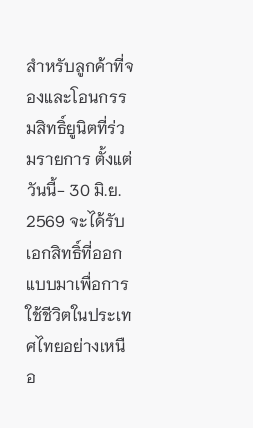สำหรับลูกค้าที่จองและโอนกรรมสิทธิ์ยูนิตที่ร่วมรายการ ตั้งแต่วันนี้- 30 มิ.ย. 2569 จะได้รับเอกสิทธิ์ที่ออกแบบมาเพื่อการใช้ชีวิตในประเทศไทยอย่างเหนือ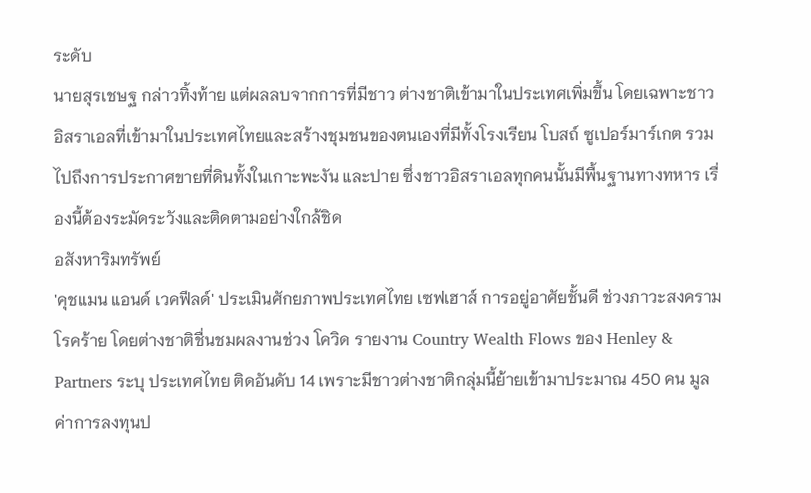ระดับ
นายสุรเชษฐ กล่าวทิ้งท้าย แต่ผลลบจากการที่มีชาว ต่างชาติเข้ามาในประเทศเพิ่มขึ้น โดยเฉพาะชาวอิสราเอลที่เข้ามาในประเทศไทยและสร้างชุมชนของตนเองที่มีทั้งโรงเรียน โบสถ์ ซูเปอร์มาร์เกต รวมไปถึงการประกาศขายที่ดินทั้งในเกาะพะงัน และปาย ซึ่งชาวอิสราเอลทุกคนนั้นมีพื้นฐานทางทหาร เรื่องนี้ต้องระมัดระวังและติดตามอย่างใกล้ชิด
อสังหาริมทรัพย์
'คุชแมน แอนด์ เวคฟีลด์' ประเมินศักยภาพประเทศไทย เซฟเฮาส์ การอยู่อาศัยชั้นดี ช่วงภาวะสงคราม โรคร้าย โดยต่างชาติชื่นชมผลงานช่วง โควิด รายงาน Country Wealth Flows ของ Henley & Partners ระบุ ประเทศไทย ติดอันดับ 14 เพราะมีชาวต่างชาติกลุ่มนี้ย้ายเข้ามาประมาณ 450 คน มูลค่าการลงทุนป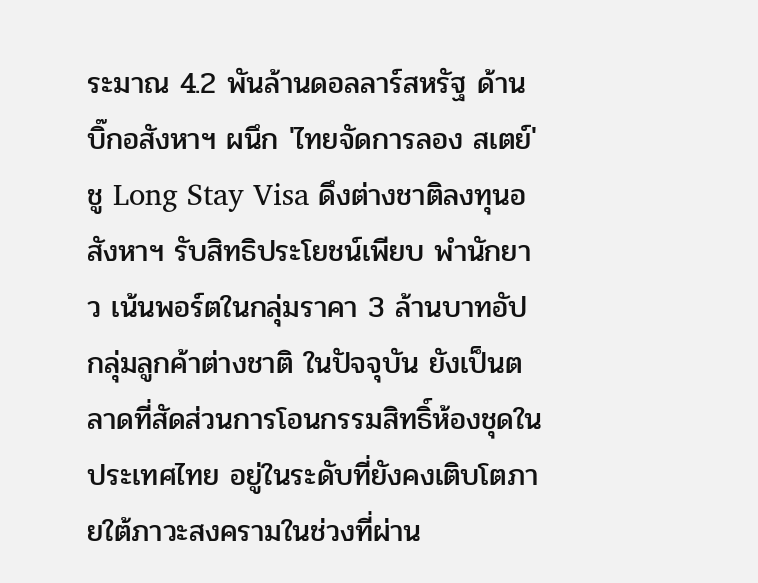ระมาณ 4.2 พันล้านดอลลาร์สหรัฐ ด้านบิ๊กอสังหาฯ ผนึก 'ไทยจัดการลอง สเตย์' ชู Long Stay Visa ดึงต่างชาติลงทุนอสังหาฯ รับสิทธิประโยชน์เพียบ พำนักยาว เน้นพอร์ตในกลุ่มราคา 3 ล้านบาทอัป
กลุ่มลูกค้าต่างชาติ ในปัจจุบัน ยังเป็นตลาดที่สัดส่วนการโอนกรรมสิทธิ์ห้องชุดในประเทศไทย อยู่ในระดับที่ยังคงเติบโตภายใต้ภาวะสงครามในช่วงที่ผ่าน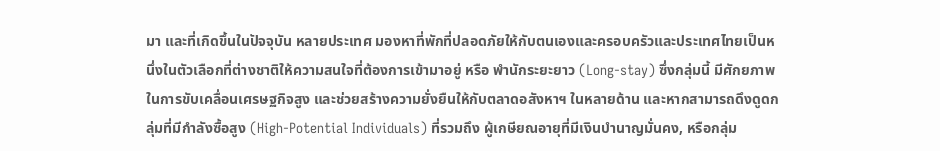มา และที่เกิดขึ้นในปัจจุบัน หลายประเทศ มองหาที่พักที่ปลอดภัยให้กับตนเองและครอบครัวและประเทศไทยเป็นหนึ่งในตัวเลือกที่ต่างชาติให้ความสนใจที่ต้องการเข้ามาอยู่ หรือ พำนักระยะยาว (Long-stay) ซึ่งกลุ่มนี้ มีศักยภาพในการขับเคลื่อนเศรษฐกิจสูง และช่วยสร้างความยั่งยืนให้กับตลาดอสังหาฯ ในหลายด้าน และหากสามารถดึงดูดกลุ่มที่มีกำลังซื้อสูง (High-Potential Individuals) ที่รวมถึง ผู้เกษียณอายุที่มีเงินบำนาญมั่นคง, หรือกลุ่ม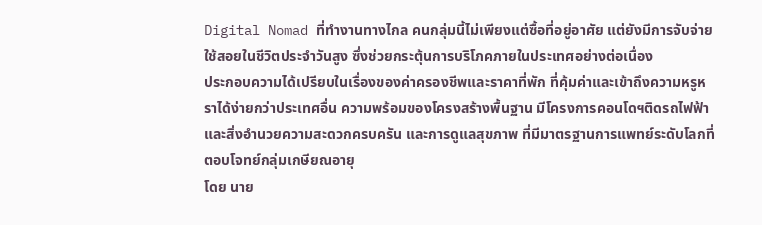Digital Nomad ที่ทำงานทางไกล คนกลุ่มนี้ไม่เพียงแต่ซื้อที่อยู่อาศัย แต่ยังมีการจับจ่ายใช้สอยในชีวิตประจำวันสูง ซึ่งช่วยกระตุ้นการบริโภคภายในประเทศอย่างต่อเนื่อง
ประกอบความได้เปรียบในเรื่องของค่าครองชีพและราคาที่พัก ที่คุ้มค่าและเข้าถึงความหรูหราได้ง่ายกว่าประเทศอื่น ความพร้อมของโครงสร้างพื้นฐาน มีโครงการคอนโดฯติดรถไฟฟ้า และสิ่งอำนวยความสะดวกครบครัน และการดูแลสุขภาพ ที่มีมาตรฐานการแพทย์ระดับโลกที่ตอบโจทย์กลุ่มเกษียณอายุ
โดย นาย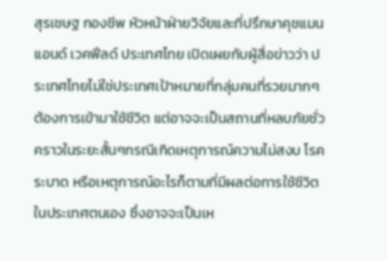สุรเชษฐ กองชีพ หัวหน้าฝ่ายวิจัยและที่ปรึกษาคุชแมน แอนด์ เวคฟีลด์ ประเทศไทย เปิดเผยกับผู้สื่อข่าวว่า ประเทศไทยไม่ใช่ประเทศเป้าหมายที่กลุ่มคนที่รวยมากๆ ต้องการเข้ามาใช้ชีวิต แต่อาจจะเป็นสถานที่หลบภัยชั่วคราวในระยะสั้นๆกรณีเกิดเหตุการณ์ความไม่สงบ โรคระบาด หรือเหตุการณ์อะไรก็ตามที่มีผลต่อการใช้ชีวิตในประเทศตนเอง ซึ่งอาจจะเป็นเห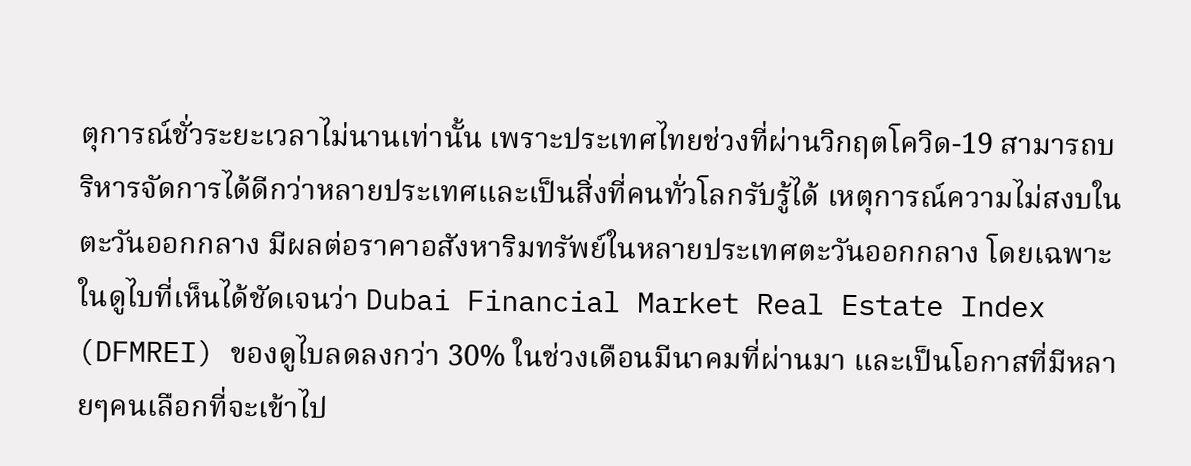ตุการณ์ชั่วระยะเวลาไม่นานเท่านั้น เพราะประเทศไทยช่วงที่ผ่านวิกฤตโควิด-19 สามารถบริหารจัดการได้ดีกว่าหลายประเทศและเป็นสิ่งที่คนทั่วโลกรับรู้ได้ เหตุการณ์ความไม่สงบในตะวันออกกลาง มีผลต่อราคาอสังหาริมทรัพย์ในหลายประเทศตะวันออกกลาง โดยเฉพาะในดูไบที่เห็นได้ชัดเจนว่า Dubai Financial Market Real Estate Index (DFMREI) ของดูไบลดลงกว่า 30% ในช่วงเดือนมีนาคมที่ผ่านมา และเป็นโอกาสที่มีหลายๆคนเลือกที่จะเข้าไป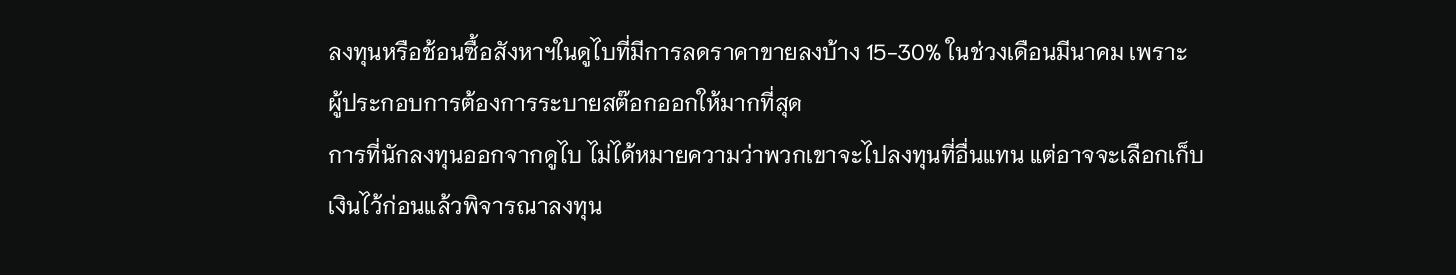ลงทุนหรือช้อนซื้อสังหาฯในดูไบที่มีการลดราคาขายลงบ้าง 15-30% ในช่วงเดือนมีนาคม เพราะ ผู้ประกอบการต้องการระบายสต๊อกออกให้มากที่สุด
การที่นักลงทุนออกจากดูไบ ไม่ได้หมายความว่าพวกเขาจะไปลงทุนที่อื่นแทน แต่อาจจะเลือกเก็บเงินไว้ก่อนแล้วพิจารณาลงทุน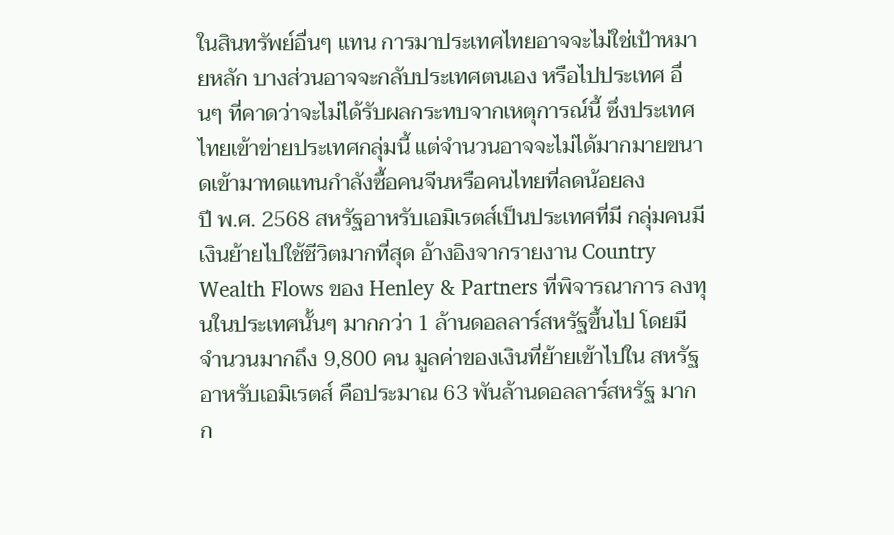ในสินทรัพย์อื่นๆ แทน การมาประเทศไทยอาจจะไม่ใช่เป้าหมายหลัก บางส่วนอาจจะกลับประเทศตนเอง หรือไปประเทศ อื่นๆ ที่คาดว่าจะไม่ได้รับผลกระทบจากเหตุการณ์นี้ ซึ่งประเทศไทยเข้าข่ายประเทศกลุ่มนี้ แต่จำนวนอาจจะไม่ได้มากมายขนาดเข้ามาทดแทนกำลังซื้อคนจีนหรือคนไทยที่ลดน้อยลง
ปี พ.ศ. 2568 สหรัฐอาหรับเอมิเรตส์เป็นประเทศที่มี กลุ่มคนมีเงินย้ายไปใช้ชีวิตมากที่สุด อ้างอิงจากรายงาน Country Wealth Flows ของ Henley & Partners ที่พิจารณาการ ลงทุนในประเทศนั้นๆ มากกว่า 1 ล้านดอลลาร์สหรัฐขึ้นไป โดยมีจำนวนมากถึง 9,800 คน มูลค่าของเงินที่ย้ายเข้าไปใน สหรัฐอาหรับเอมิเรตส์ คือประมาณ 63 พันล้านดอลลาร์สหรัฐ มากก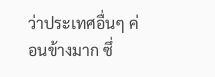ว่าประเทศอื่นๆ ค่อนข้างมาก ซึ่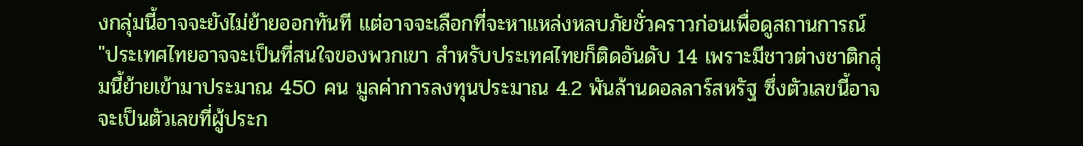งกลุ่มนี้อาจจะยังไม่ย้ายออกทันที แต่อาจจะเลือกที่จะหาแหล่งหลบภัยชั่วคราวก่อนเพื่อดูสถานการณ์
"ประเทศไทยอาจจะเป็นที่สนใจของพวกเขา สำหรับประเทศไทยก็ติดอันดับ 14 เพราะมีชาวต่างชาติกลุ่มนี้ย้ายเข้ามาประมาณ 450 คน มูลค่าการลงทุนประมาณ 4.2 พันล้านดอลลาร์สหรัฐ ซึ่งตัวเลขนี้อาจจะเป็นตัวเลขที่ผู้ประก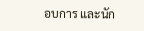อบการ และนัก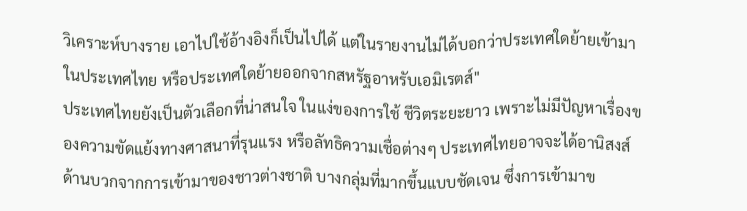วิเคราะห์บางราย เอาไปใช้อ้างอิงก็เป็นไปได้ แต่ในรายงานไม่ได้บอกว่าประเทศใดย้ายเข้ามาในประเทศไทย หรือประเทศใดย้ายออกจากสหรัฐอาหรับเอมิเรตส์"
ประเทศไทยยังเป็นตัวเลือกที่น่าสนใจ ในแง่ของการใช้ ชีวิตระยะยาว เพราะไม่มีปัญหาเรื่องของความขัดแย้งทางศาสนาที่รุนแรง หรือลัทธิความเชื่อต่างๆ ประเทศไทยอาจจะได้อานิสงส์ด้านบวกจากการเข้ามาของชาวต่างชาติ บางกลุ่มที่มากขึ้นแบบชัดเจน ซึ่งการเข้ามาข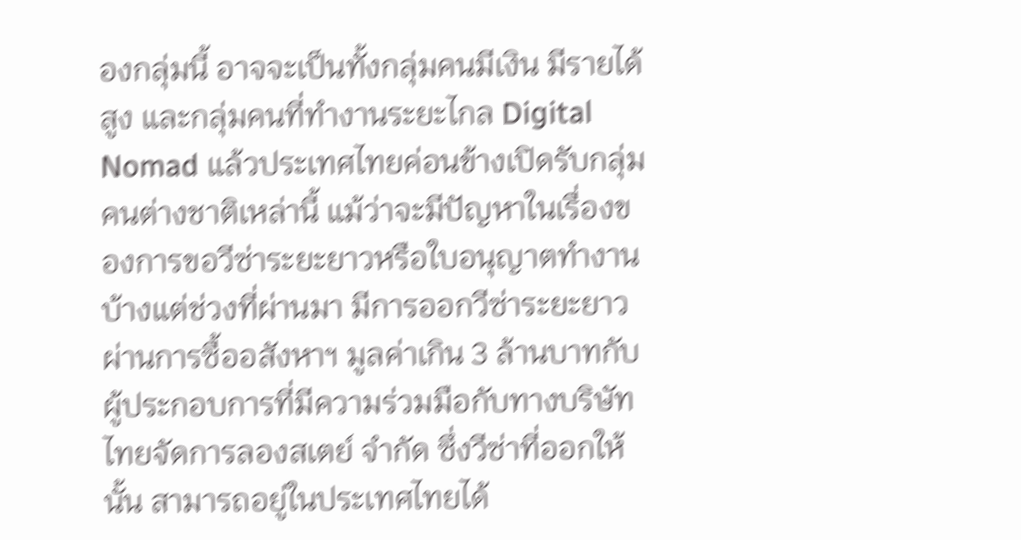องกลุ่มนี้ อาจจะเป็นทั้งกลุ่มคนมีเงิน มีรายได้สูง และกลุ่มคนที่ทำงานระยะไกล Digital Nomad แล้วประเทศไทยค่อนข้างเปิดรับกลุ่มคนต่างชาติเหล่านี้ แม้ว่าจะมีปัญหาในเรื่องของการขอวีซ่าระยะยาวหรือใบอนุญาตทำงานบ้างแต่ช่วงที่ผ่านมา มีการออกวีซ่าระยะยาวผ่านการซื้ออสังหาฯ มูลค่าเกิน 3 ล้านบาทกับผู้ประกอบการที่มีความร่วมมือกับทางบริษัท ไทยจัดการลองสเตย์ จำกัด ซึ่งวีซ่าที่ออกให้นั้น สามารถอยู่ในประเทศไทยได้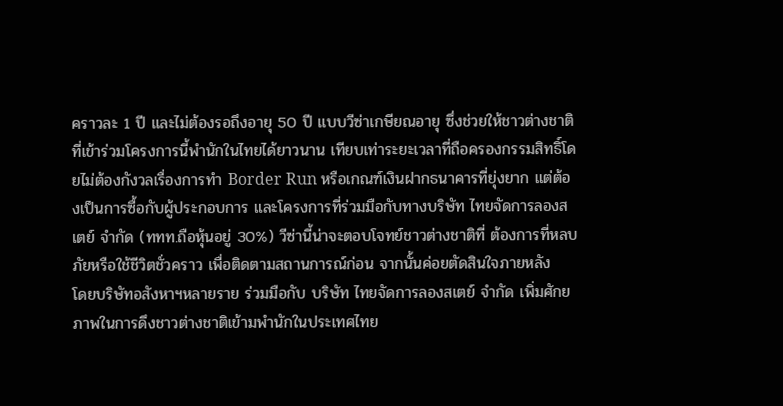คราวละ 1 ปี และไม่ต้องรอถึงอายุ 50 ปี แบบวีซ่าเกษียณอายุ ซึ่งช่วยให้ชาวต่างชาติที่เข้าร่วมโครงการนี้พำนักในไทยได้ยาวนาน เทียบเท่าระยะเวลาที่ถือครองกรรมสิทธิ์โดยไม่ต้องกังวลเรื่องการทำ Border Run หรือเกณฑ์เงินฝากธนาคารที่ยุ่งยาก แต่ต้องเป็นการซื้อกับผู้ประกอบการ และโครงการที่ร่วมมือกับทางบริษัท ไทยจัดการลองสเตย์ จำกัด (ททท.ถือหุ้นอยู่ 30%) วีซ่านี้น่าจะตอบโจทย์ชาวต่างชาติที่ ต้องการที่หลบภัยหรือใช้ชีวิตชั่วคราว เพื่อติดตามสถานการณ์ก่อน จากนั้นค่อยตัดสินใจภายหลัง
โดยบริษัทอสังหาฯหลายราย ร่วมมือกับ บริษัท ไทยจัดการลองสเตย์ จำกัด เพิ่มศักยภาพในการดึงชาวต่างชาติเข้ามพำนักในประเทศไทย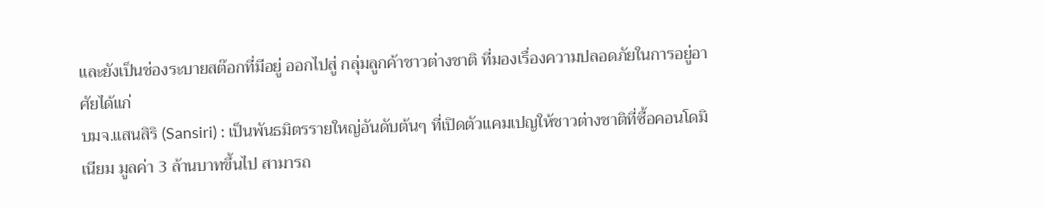และยังเป็นช่องระบายสต๊อกที่มีอยู่ ออกไปสู่ กลุ่มลูกค้าชาวต่างชาติ ที่มองเรื่องความปลอดภัยในการอยู่อาศัยได้แก่
บมจ.แสนสิริ (Sansiri) : เป็นพันธมิตรรายใหญ่อันดับต้นๆ ที่เปิดตัวแคมเปญให้ชาวต่างชาติที่ซื้อคอนโดมิเนียม มูลค่า 3 ล้านบาทขึ้นไป สามารถ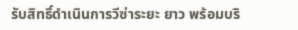รับสิทธิ์ดำเนินการวีซ่าระยะ ยาว พร้อมบริ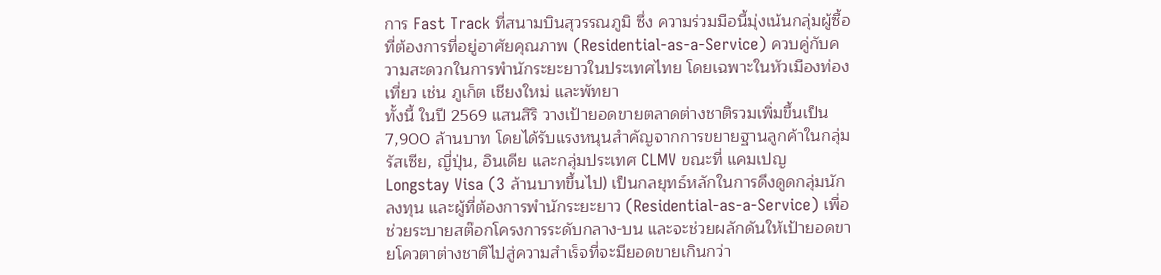การ Fast Track ที่สนามบินสุวรรณภูมิ ซึ่ง ความร่วมมือนี้มุ่งเน้นกลุ่มผู้ซื้อที่ต้องการที่อยู่อาศัยคุณภาพ (Residential-as-a-Service) ควบคู่กับความสะดวกในการพำนักระยะยาวในประเทศไทย โดยเฉพาะในหัวเมืองท่องเที่ยว เช่น ภูเก็ต เชียงใหม่ และพัทยา
ทั้งนี้ ในปี 2569 แสนสิริ วางเป้ายอดขายตลาดต่างชาติรวมเพิ่มขึ้นเป็น 7,900 ล้านบาท โดยได้รับแรงหนุนสำคัญจากการขยายฐานลูกค้าในกลุ่มรัสเซีย, ญี่ปุ่น, อินเดีย และกลุ่มประเทศ CLMV ขณะที่ แคมเปญ Longstay Visa (3 ล้านบาทขึ้นไป) เป็นกลยุทธ์หลักในการดึงดูดกลุ่มนักลงทุน และผู้ที่ต้องการพำนักระยะยาว (Residential-as-a-Service) เพื่อช่วยระบายสต๊อกโครงการระดับกลาง-บน และจะช่วยผลักดันให้เป้ายอดขายโควตาต่างชาติไปสู่ความสำเร็จที่จะมียอดขายเกินกว่า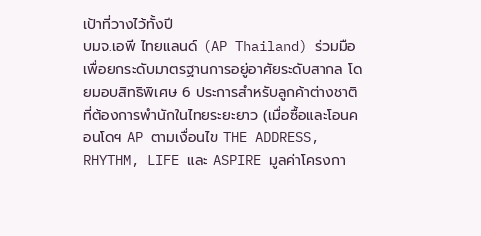เป้าที่วางไว้ทั้งปี
บมจ.เอพี ไทยแลนด์ (AP Thailand) ร่วมมือเพื่อยกระดับมาตรฐานการอยู่อาศัยระดับสากล โดยมอบสิทธิพิเศษ 6 ประการสำหรับลูกค้าต่างชาติที่ต้องการพำนักในไทยระยะยาว (เมื่อซื้อและโอนคอนโดฯ AP ตามเงื่อนไข THE ADDRESS, RHYTHM, LIFE และ ASPIRE มูลค่าโครงกา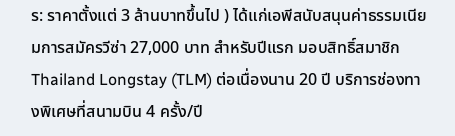ร: ราคาตั้งแต่ 3 ล้านบาทขึ้นไป ) ได้แก่เอพีสนับสนุนค่าธรรมเนียมการสมัครวีซ่า 27,000 บาท สำหรับปีแรก มอบสิทธิ์สมาชิก Thailand Longstay (TLM) ต่อเนื่องนาน 20 ปี บริการช่องทางพิเศษที่สนามบิน 4 ครั้ง/ปี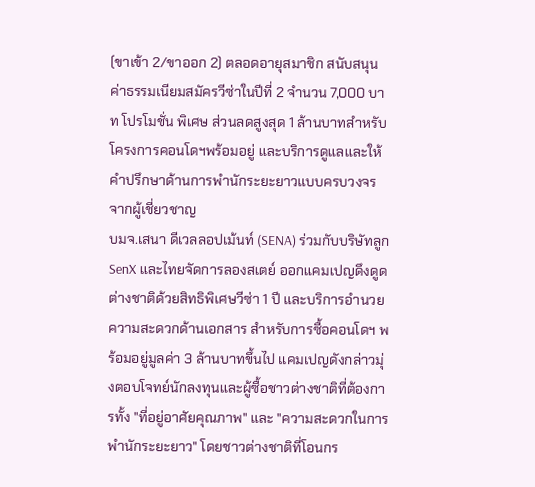(ขาเข้า 2/ขาออก 2) ตลอดอายุสมาชิก สนับสนุน ค่าธรรมเนียมสมัครวีซ่าในปีที่ 2 จำนวน 7,000 บาท โปรโมชั่น พิเศษ ส่วนลดสูงสุด 1 ล้านบาทสำหรับโครงการคอนโดฯพร้อมอยู่ และบริการดูแลและให้คำปรึกษาด้านการพำนักระยะยาวแบบครบวงจรจากผู้เชี่ยวชาญ
บมจ.เสนา ดีเวลลอปเม้นท์ (SENA) ร่วมกับบริษัทลูก SenX และไทยจัดการลองสเตย์ ออกแคมเปญดึงดูดต่างชาติด้วยสิทธิพิเศษวีซ่า 1 ปี และบริการอำนวยความสะดวกด้านเอกสาร สำหรับการซื้อคอนโดฯ พร้อมอยู่มูลค่า 3 ล้านบาทขึ้นไป แคมเปญดังกล่าวมุ่งตอบโจทย์นักลงทุนและผู้ซื้อชาวต่างชาติที่ต้องการทั้ง "ที่อยู่อาศัยคุณภาพ" และ "ความสะดวกในการพำนักระยะยาว" โดยชาวต่างชาติที่โอนกร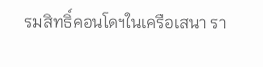รมสิทธิ์คอนโดฯในเครือเสนา รา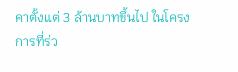คาตั้งแต่ 3 ล้านบาทขึ้นไป ในโครงการที่ร่ว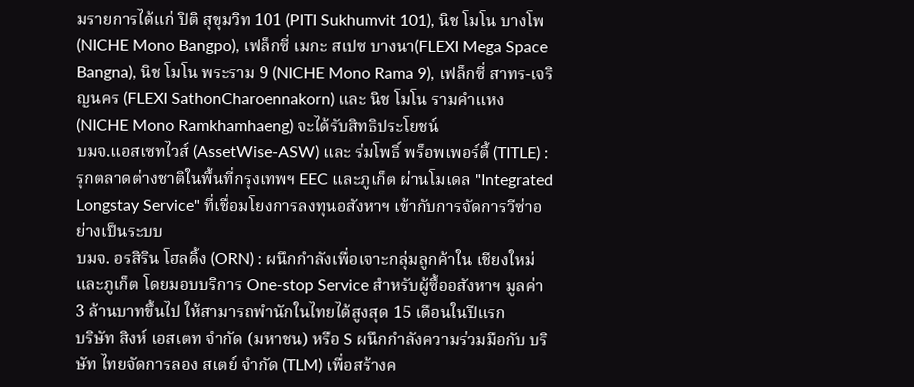มรายการได้แก่ ปิติ สุขุมวิท 101 (PITI Sukhumvit 101), นิช โมโน บางโพ (NICHE Mono Bangpo), เฟล็กซี่ เมกะ สเปซ บางนา(FLEXI Mega Space Bangna), นิช โมโน พระราม 9 (NICHE Mono Rama 9), เฟล็กซี่ สาทร-เจริญนคร (FLEXI SathonCharoennakorn) และ นิช โมโน รามคำแหง (NICHE Mono Ramkhamhaeng) จะได้รับสิทธิประโยชน์
บมจ.แอสเซทไวส์ (AssetWise-ASW) และ ร่มโพธิ์ พร็อพเพอร์ตี้ (TITLE) : รุกตลาดต่างชาติในพื้นที่กรุงเทพฯ EEC และภูเก็ต ผ่านโมเดล "Integrated Longstay Service" ที่เชื่อมโยงการลงทุนอสังหาฯ เข้ากับการจัดการวีซ่าอย่างเป็นระบบ
บมจ. อรสิริน โฮลดิ้ง (ORN) : ผนึกกำลังเพื่อเจาะกลุ่มลูกค้าใน เชียงใหม่และภูเก็ต โดยมอบบริการ One-stop Service สำหรับผู้ซื้ออสังหาฯ มูลค่า 3 ล้านบาทขึ้นไป ให้สามารถพำนักในไทยได้สูงสุด 15 เดือนในปีแรก
บริษัท สิงห์ เอสเตท จำกัด (มหาชน) หรือ S ผนึกกำลังความร่วมมือกับ บริษัท ไทยจัดการลอง สเตย์ จำกัด (TLM) เพื่อสร้างค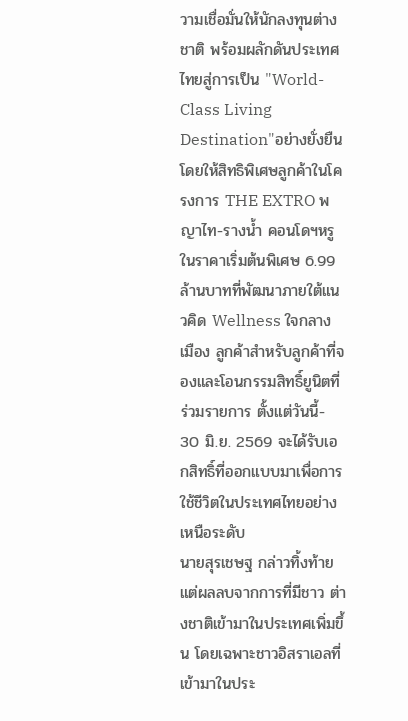วามเชื่อมั่นให้นักลงทุนต่างชาติ พร้อมผลักดันประเทศไทยสู่การเป็น "World-Class Living Destination"อย่างยั่งยืน โดยให้สิทธิพิเศษลูกค้าในโครงการ THE EXTRO พญาไท-รางน้ำ คอนโดฯหรู ในราคาเริ่มต้นพิเศษ 6.99 ล้านบาทที่พัฒนาภายใต้แนวคิด Wellness ใจกลางเมือง ลูกค้าสำหรับลูกค้าที่จองและโอนกรรมสิทธิ์ยูนิตที่ร่วมรายการ ตั้งแต่วันนี้- 30 มิ.ย. 2569 จะได้รับเอกสิทธิ์ที่ออกแบบมาเพื่อการใช้ชีวิตในประเทศไทยอย่างเหนือระดับ
นายสุรเชษฐ กล่าวทิ้งท้าย แต่ผลลบจากการที่มีชาว ต่างชาติเข้ามาในประเทศเพิ่มขึ้น โดยเฉพาะชาวอิสราเอลที่เข้ามาในประ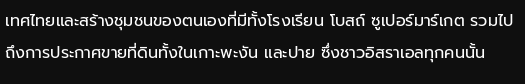เทศไทยและสร้างชุมชนของตนเองที่มีทั้งโรงเรียน โบสถ์ ซูเปอร์มาร์เกต รวมไปถึงการประกาศขายที่ดินทั้งในเกาะพะงัน และปาย ซึ่งชาวอิสราเอลทุกคนนั้น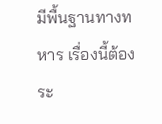มีพื้นฐานทางทหาร เรื่องนี้ต้องระ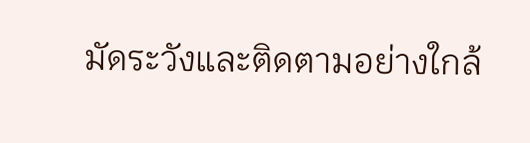มัดระวังและติดตามอย่างใกล้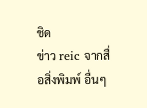ชิด
ข่าว reic จากสื่อสิ่งพิมพ์ อื่นๆ